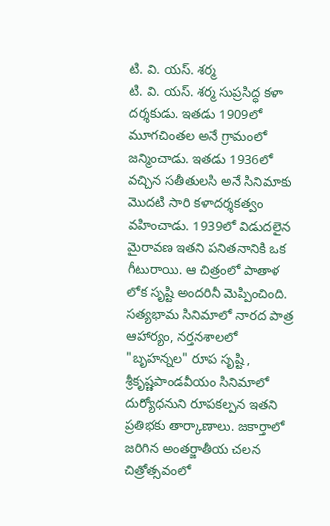టి. వి. యస్. శర్మ
టి. వి. యస్. శర్మ సుప్రసిద్ధ కళా దర్శకుడు. ఇతడు 1909లో మూగచింతల అనే గ్రామంలో జన్మించాడు. ఇతడు 1936లో వచ్చిన సతీతులసి అనే సినిమాకు మొదటి సారి కళాదర్శకత్వం వహించాడు. 1939లో విడుదలైన మైరావణ ఇతని పనితనానికి ఒక గీటురాయి. ఆ చిత్రంలో పాతాళ లోక సృష్టి అందరినీ మెప్పించింది. సత్యభామ సినిమాలో నారద పాత్ర ఆహార్యం, నర్తనశాలలో "బృహన్నల" రూప సృష్టి , శ్రీకృష్ణపాండవీయం సినిమాలో దుర్యోధనుని రూపకల్పన ఇతని ప్రతిభకు తార్కాణాలు. జకార్తాలో జరిగిన అంతర్జాతీయ చలన చిత్రోత్సవంలో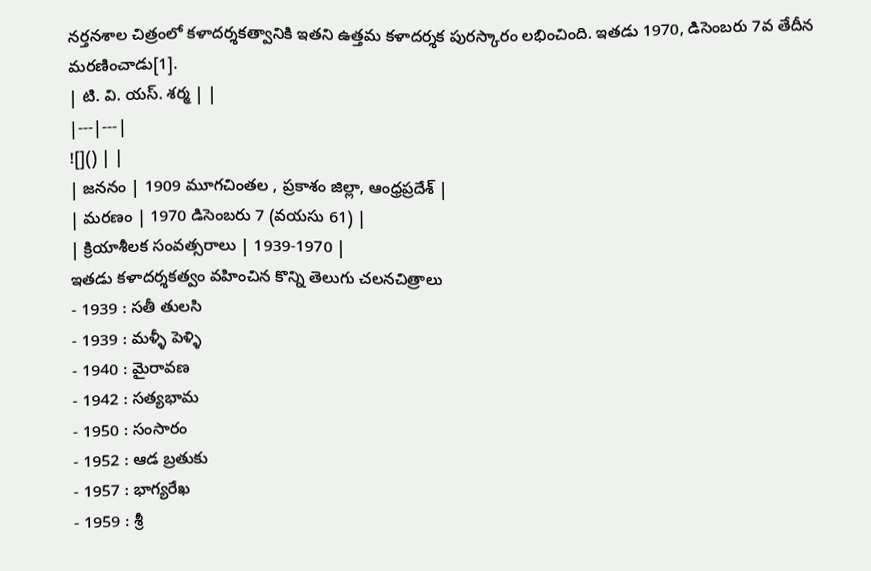నర్తనశాల చిత్రంలో కళాదర్శకత్వానికి ఇతని ఉత్తమ కళాదర్శక పురస్కారం లభించింది. ఇతడు 1970, డిసెంబరు 7వ తేదీన మరణించాడు[1].
| టి. వి. యస్. శర్మ | |
|---|---|
![]() | |
| జననం | 1909 మూగచింతల , ప్రకాశం జిల్లా, ఆంధ్రప్రదేశ్ |
| మరణం | 1970 డిసెంబరు 7 (వయసు 61) |
| క్రియాశీలక సంవత్సరాలు | 1939-1970 |
ఇతడు కళాదర్శకత్వం వహించిన కొన్ని తెలుగు చలనచిత్రాలు
- 1939 : సతీ తులసి
- 1939 : మళ్ళీ పెళ్ళి
- 1940 : మైరావణ
- 1942 : సత్యభామ
- 1950 : సంసారం
- 1952 : ఆడ బ్రతుకు
- 1957 : భాగ్యరేఖ
- 1959 : శ్రీ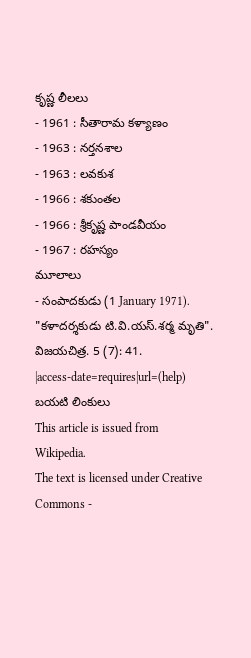కృష్ణ లీలలు
- 1961 : సీతారామ కళ్యాణం
- 1963 : నర్తనశాల
- 1963 : లవకుశ
- 1966 : శకుంతల
- 1966 : శ్రీకృష్ణ పాండవీయం
- 1967 : రహస్యం
మూలాలు
- సంపాదకుడు (1 January 1971). "కళాదర్శకుడు టి.వి.యస్.శర్మ మృతి". విజయచిత్ర. 5 (7): 41.
|access-date=requires|url=(help)
బయటి లింకులు
This article is issued from
Wikipedia.
The text is licensed under Creative
Commons -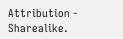Attribution - Sharealike.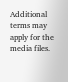Additional terms may apply for the media files.